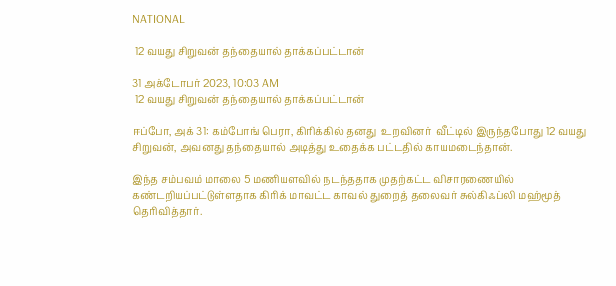NATIONAL

 12 வயது சிறுவன் தந்தையால் தாக்கப்பட்டான்

31 அக்டோபர் 2023, 10:03 AM
 12 வயது சிறுவன் தந்தையால் தாக்கப்பட்டான்

ஈப்போ, அக் 31: கம்போங் பெரா, கிரிக்கில் தனது  உறவினர்  வீட்டில் இருந்தபோது 12 வயது சிறுவன், அவனது தந்தையால் அடித்து உதைக்க பட்டதில் காயமடைந்தான்.

இந்த சம்பவம் மாலை 5 மணியளவில் நடந்ததாக முதற்கட்ட விசாரணையில் கண்டறியப்பட்டுள்ளதாக கிரிக் மாவட்ட காவல் துறைத் தலைவர் சுல்கிஃப்லி மஹ்மூத் தெரிவித்தார்.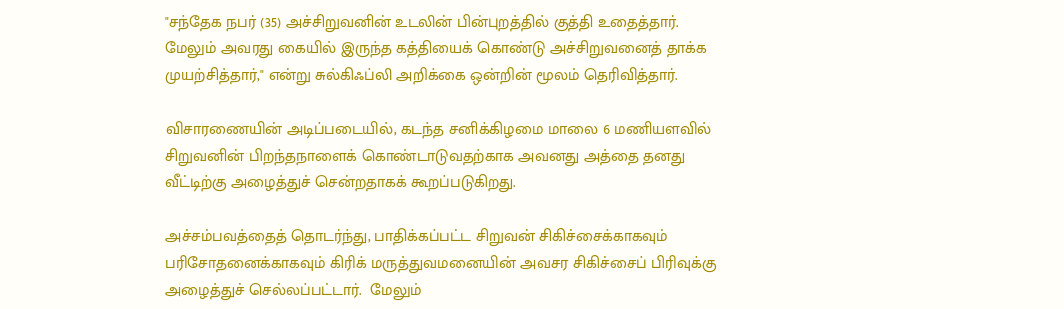"சந்தேக நபர் (35) அச்சிறுவனின் உடலின் பின்புறத்தில் குத்தி உதைத்தார். மேலும் அவரது கையில் இருந்த கத்தியைக் கொண்டு அச்சிறுவனைத் தாக்க முயற்சித்தார்," என்று சுல்கிஃப்லி அறிக்கை ஒன்றின் மூலம் தெரிவித்தார்.

விசாரணையின் அடிப்படையில், கடந்த சனிக்கிழமை மாலை 6 மணியளவில் சிறுவனின் பிறந்தநாளைக் கொண்டாடுவதற்காக அவனது அத்தை தனது வீட்டிற்கு அழைத்துச் சென்றதாகக் கூறப்படுகிறது.

அச்சம்பவத்தைத் தொடர்ந்து, பாதிக்கப்பட்ட சிறுவன் சிகிச்சைக்காகவும் பரிசோதனைக்காகவும் கிரிக் மருத்துவமனையின் அவசர சிகிச்சைப் பிரிவுக்கு அழைத்துச் செல்லப்பட்டார்.  மேலும்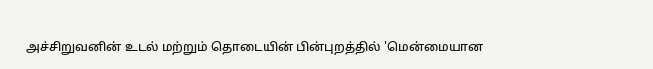அச்சிறுவனின் உடல் மற்றும் தொடையின் பின்புறத்தில் 'மென்மையான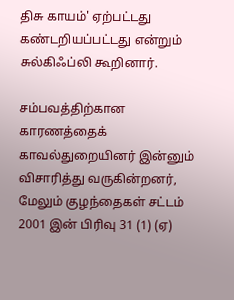திசு காயம்' ஏற்பட்டது கண்டறியப்பட்டது என்றும் சுல்கிஃப்லி கூறினார்.

சம்பவத்திற்கான காரணத்தைக் காவல்துறையினர் இன்னும் விசாரித்து வருகின்றனர், மேலும் குழந்தைகள் சட்டம் 2001 இன் பிரிவு 31 (1) (ஏ)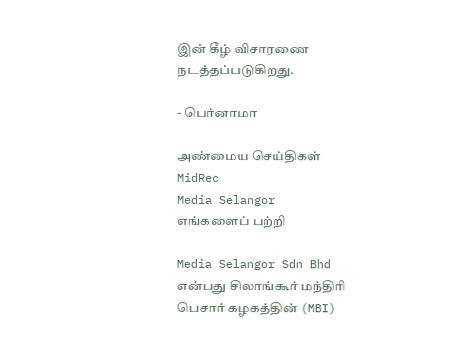இன் கீழ் விசாரணை நடத்தப்படுகிறது.

- பெர்னாமா

அண்மைய செய்திகள்
MidRec
Media Selangor
எங்களைப் பற்றி

Media Selangor Sdn Bhd என்பது சிலாங்கூர் மந்திரி பெசார் கழகத்தின் (MBI)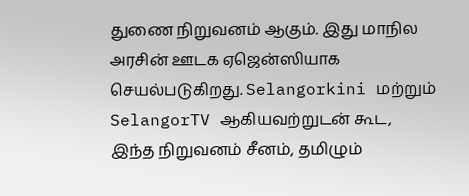துணை நிறுவனம் ஆகும். இது மாநில அரசின் ஊடக ஏஜென்ஸியாக செயல்படுகிறது. Selangorkini மற்றும் SelangorTV ஆகியவற்றுடன் கூட, இந்த நிறுவனம் சீனம், தமிழும்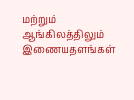மற்றும் ஆங்கிலத்திலும் இணையதளங்கள்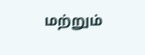மற்றும்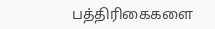பத்திரிகைகளை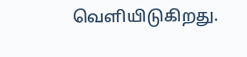வெளியிடுகிறது.